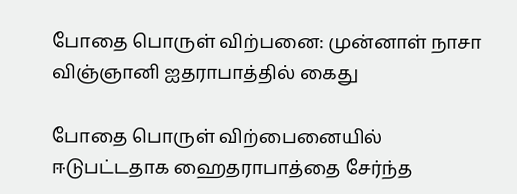போதை பொருள் விற்பனை: முன்னாள் நாசா விஞ்ஞானி ஐதராபாத்தில் கைது

போதை பொருள் விற்பைனையில் ஈடுபட்டதாக ஹைதராபாத்தை சேர்ந்த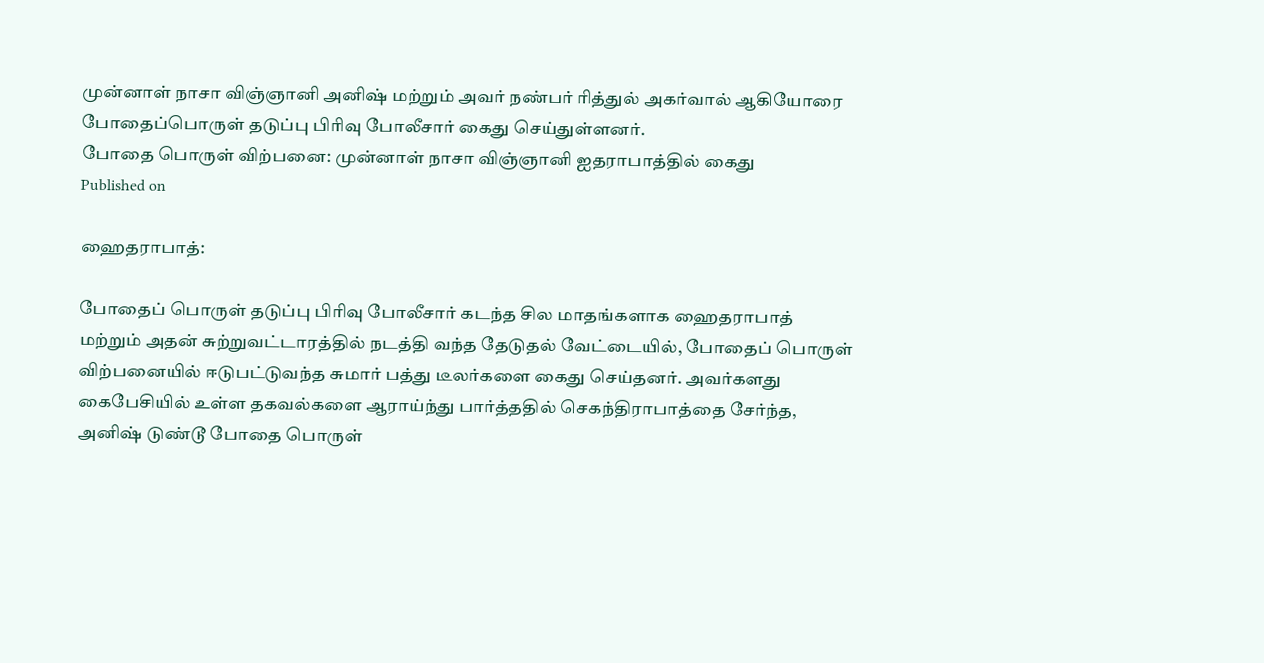முன்னாள் நாசா விஞ்ஞானி அனிஷ் மற்றும் அவர் நண்பர் ரித்துல் அகர்வால் ஆகியோரை போதைப்பொருள் தடுப்பு பிரிவு போலீசார் கைது செய்துள்ளனர்.
போதை பொருள் விற்பனை: முன்னாள் நாசா விஞ்ஞானி ஐதராபாத்தில் கைது
Published on

ஹைதராபாத்:

போதைப் பொருள் தடுப்பு பிரிவு போலீசார் கடந்த சில மாதங்களாக ஹைதராபாத் மற்றும் அதன் சுற்றுவட்டாரத்தில் நடத்தி வந்த தேடுதல் வேட்டையில், போதைப் பொருள் விற்பனையில் ஈடுபட்டுவந்த சுமார் பத்து டீலர்களை கைது செய்தனர். அவர்களது கைபேசியில் உள்ள தகவல்களை ஆராய்ந்து பார்த்ததில் செகந்திராபாத்தை சேர்ந்த, அனிஷ் டுண்டூ போதை பொருள்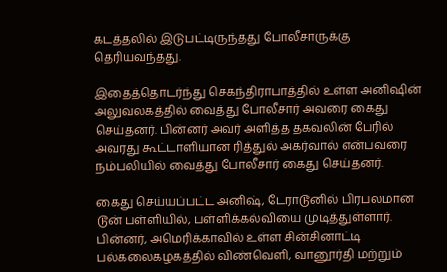கடத்தலில் இடுபட்டிருந்தது போலீசாருக்கு தெரியவந்தது.

இதைத்தொடர்ந்து செகந்திராபாத்தில் உள்ள அனிஷின் அலுவலகத்தில் வைத்து போலீசார் அவரை கைது செய்தனர். பின்னர் அவர் அளித்த தகவலின் பேரில் அவரது கூட்டாளியான ரித்துல் அகர்வால் என்பவரை நம்பலியில் வைத்து போலீசார் கைது செய்தனர்.

கைது செய்யப்பட்ட அனிஷ், டேராடூனில் பிரபலமான டூன் பள்ளியில், பள்ளிக்கல்வியை முடித்துள்ளார். பின்னர், அமெரிக்காவில் உள்ள சின்சினாட்டி பல்கலைகழகத்தில் விண்வெளி, வானூர்தி மற்றும்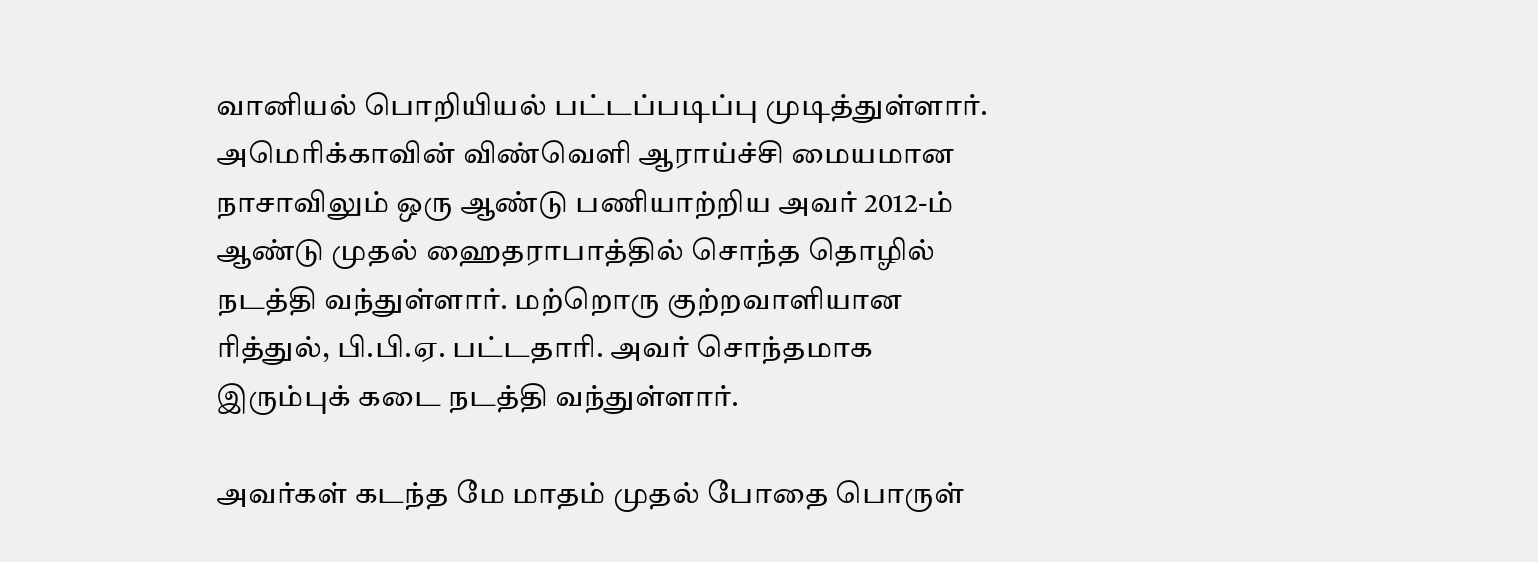வானியல் பொறியியல் பட்டப்படிப்பு முடித்துள்ளார். அமெரிக்காவின் விண்வெளி ஆராய்ச்சி மையமான நாசாவிலும் ஒரு ஆண்டு பணியாற்றிய அவர் 2012-ம் ஆண்டு முதல் ஹைதராபாத்தில் சொந்த தொழில் நடத்தி வந்துள்ளார். மற்றொரு குற்றவாளியான ரித்துல், பி.பி.ஏ. பட்டதாரி. அவர் சொந்தமாக இரும்புக் கடை நடத்தி வந்துள்ளார்.

அவர்கள் கடந்த மே மாதம் முதல் போதை பொருள்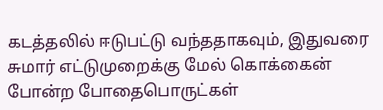கடத்தலில் ஈடுபட்டு வந்ததாகவும், இதுவரை சுமார் எட்டுமுறைக்கு மேல் கொக்கைன் போன்ற போதைபொருட்கள்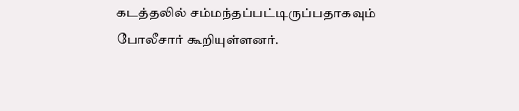கடத்தலில் சம்மந்தப்பட்டிருப்பதாகவும் போலீசார் கூறியுள்ளனர்.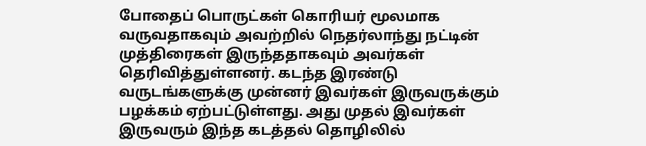போதைப் பொருட்கள் கொரியர் மூலமாக வருவதாகவும் அவற்றில் நெதர்லாந்து நட்டின் முத்திரைகள் இருந்ததாகவும் அவர்கள் தெரிவித்துள்ளனர். கடந்த இரண்டு வருடங்களுக்கு முன்னர் இவர்கள் இருவருக்கும் பழக்கம் ஏற்பட்டுள்ளது. அது முதல் இவர்கள் இருவரும் இந்த கடத்தல் தொழிலில்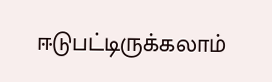ஈடுபட்டிருக்கலாம்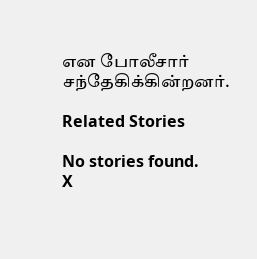என போலீசார் சந்தேகிக்கின்றனர்.

Related Stories

No stories found.
X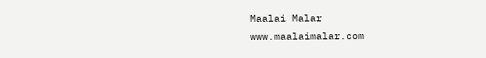Maalai Malar
www.maalaimalar.com